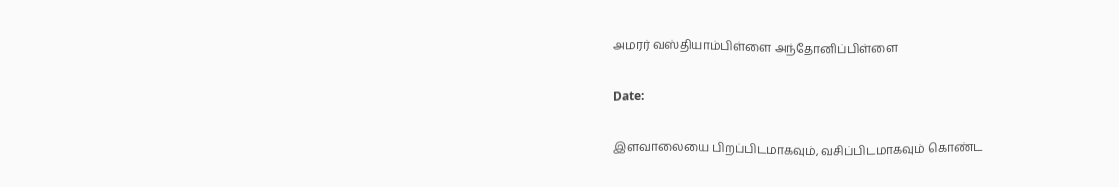அமரர் வஸ்தியாம்பிள்ளை அந்தோனிப்பிள்ளை

Date:

இளவாலையை பிறப்பிடமாகவும், வசிப்பிடமாகவும் கொண்ட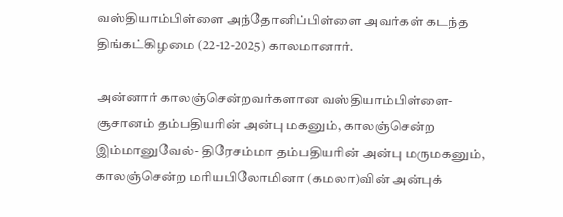வஸ்தியாம்பிள்ளை அந்தோனிப்பிள்ளை அவர்கள் கடந்த திங்கட்கிழமை (22-12-2025) காலமானார்.

அன்னார் காலஞ்சென்றவர்களான வஸ்தியாம்பிள்ளை- சூசானம் தம்பதியரின் அன்பு மகனும், காலஞ்சென்ற இம்மானுவேல்- திரேசம்மா தம்பதியரின் அன்பு மருமகனும், காலஞ்சென்ற மரியபிலோமினா (கமலா)வின் அன்புக்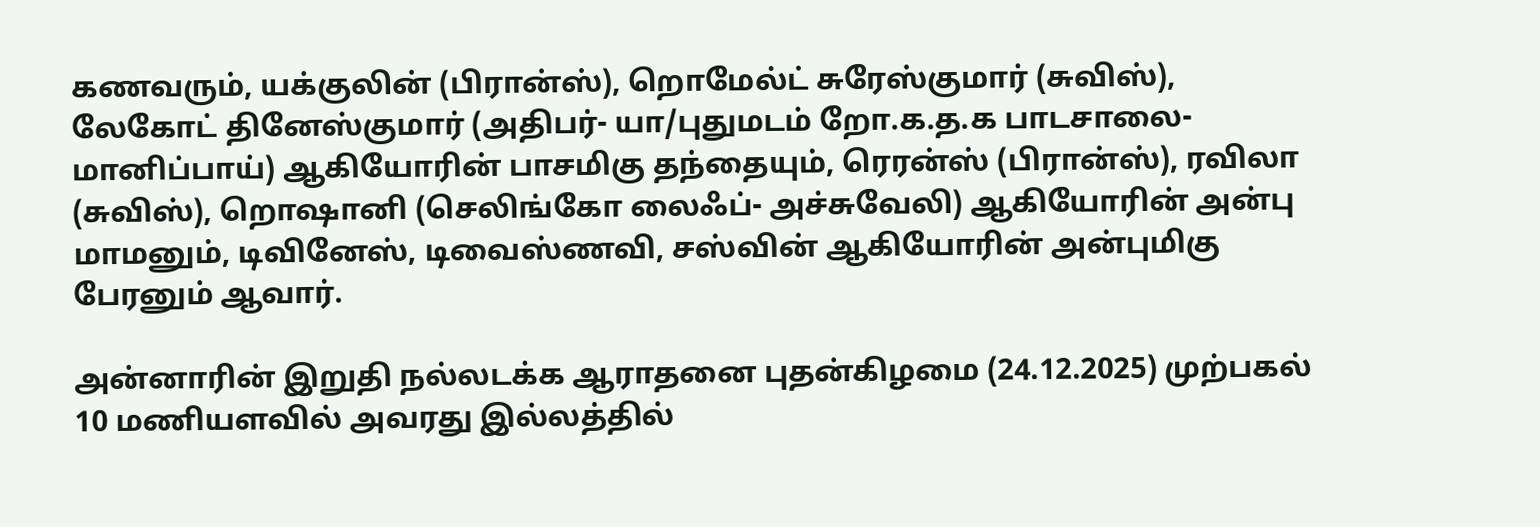கணவரும், யக்குலின் (பிரான்ஸ்), றொமேல்ட் சுரேஸ்குமார் (சுவிஸ்), லேகோட் தினேஸ்குமார் (அதிபர்- யா/புதுமடம் றோ.க.த.க பாடசாலை- மானிப்பாய்) ஆகியோரின் பாசமிகு தந்தையும், ரெரன்ஸ் (பிரான்ஸ்), ரவிலா (சுவிஸ்), றொஷானி (செலிங்கோ லைஃப்- அச்சுவேலி) ஆகியோரின் அன்பு மாமனும், டிவினேஸ், டிவைஸ்ணவி, சஸ்வின் ஆகியோரின் அன்புமிகு பேரனும் ஆவார்.

அன்னாரின் இறுதி நல்லடக்க ஆராதனை புதன்கிழமை (24.12.2025) முற்பகல் 10 மணியளவில் அவரது இல்லத்தில்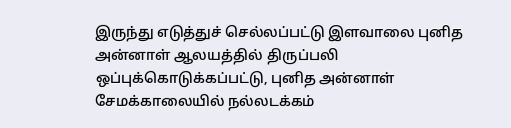இருந்து எடுத்துச் செல்லப்பட்டு இளவாலை புனித அன்னாள் ஆலயத்தில் திருப்பலி ஒப்புக்கொடுக்கப்பட்டு, புனித அன்னாள் சேமக்காலையில் நல்லடக்கம்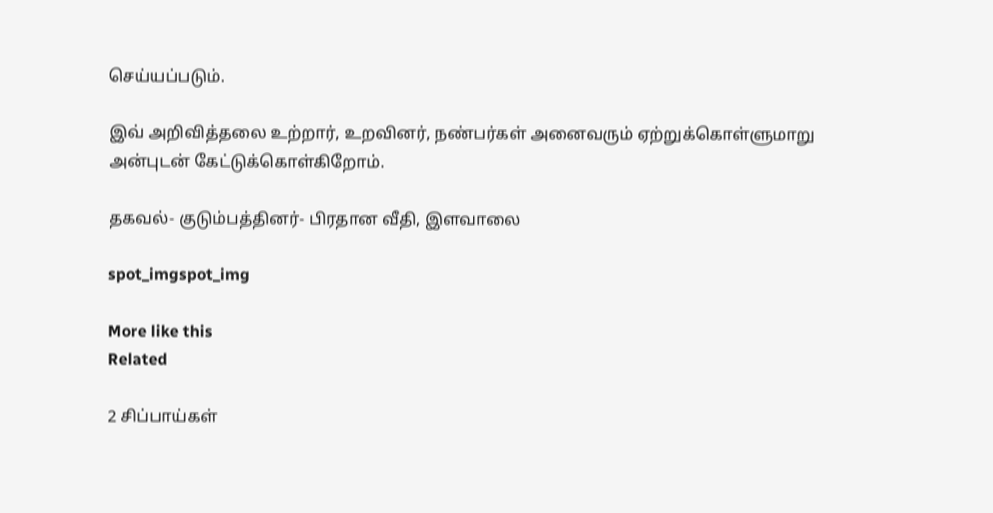செய்யப்படும்.

இவ் அறிவித்தலை உற்றார், உறவினர், நண்பர்கள் அனைவரும் ஏற்றுக்கொள்ளுமாறு அன்புடன் கேட்டுக்கொள்கிறோம்.

தகவல்- குடும்பத்தினர்- பிரதான வீதி, இளவாலை

spot_imgspot_img

More like this
Related

2 சிப்பாய்கள்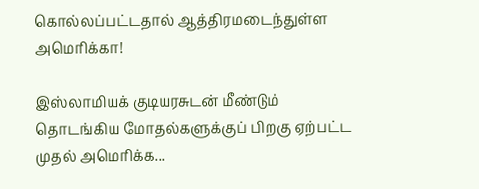கொல்லப்பட்டதால் ஆத்திரமடைந்துள்ள அமெரிக்கா!

இஸ்லாமியக் குடியரசுடன் மீண்டும் தொடங்கிய மோதல்களுக்குப் பிறகு ஏற்பட்ட முதல் அமெரிக்க...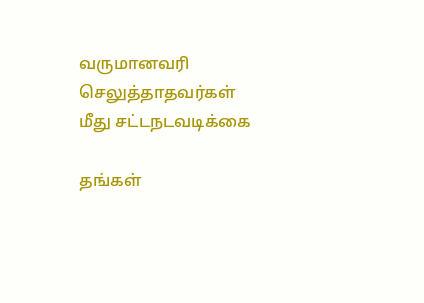வருமானவரி செலுத்தாதவர்கள் மீது சட்டநடவடிக்கை

தங்கள்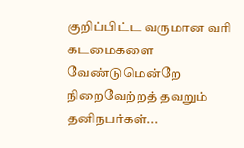குறிப்பிட்ட வருமான வரி கடமைகளை வேண்டுமென்றே நிறைவேற்றத் தவறும் தனிநபர்கள்...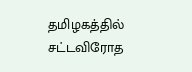தமிழகத்தில் சட்டவிரோத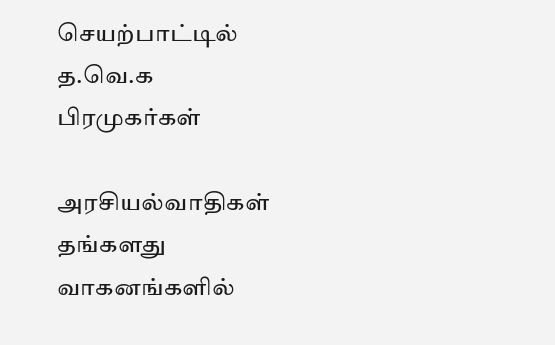செயற்பாட்டில் த.வெ.க பிரமுகர்கள்

அரசியல்வாதிகள் தங்களது வாகனங்களில்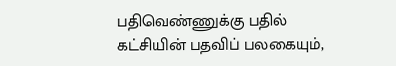பதிவெண்ணுக்கு பதில் கட்சியின் பதவிப் பலகையும்,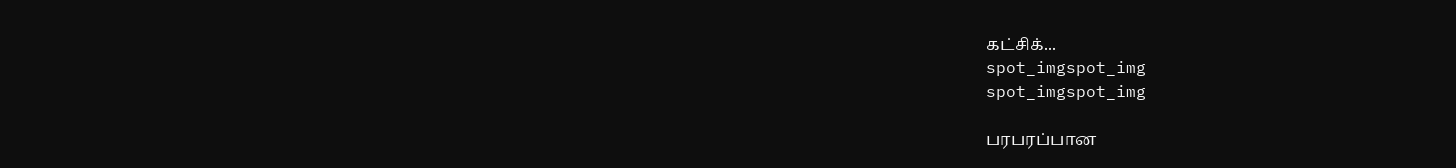கட்சிக்...
spot_imgspot_img
spot_imgspot_img

பரபரப்பான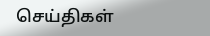செய்திகள்